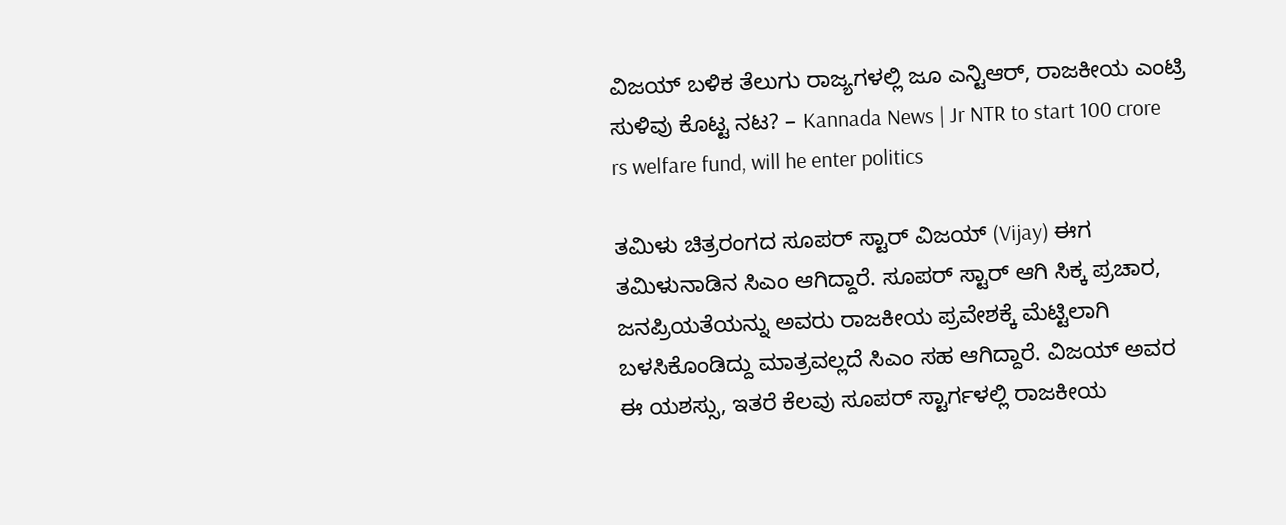ವಿಜಯ್ ಬಳಿಕ ತೆಲುಗು ರಾಜ್ಯಗಳಲ್ಲಿ ಜೂ ಎನ್ಟಿಆರ್, ರಾಜಕೀಯ ಎಂಟ್ರಿ ಸುಳಿವು ಕೊಟ್ಟ ನಟ? – Kannada News | Jr NTR to start 100 crore rs welfare fund, will he enter politics

ತಮಿಳು ಚಿತ್ರರಂಗದ ಸೂಪರ್ ಸ್ಟಾರ್ ವಿಜಯ್ (Vijay) ಈಗ ತಮಿಳುನಾಡಿನ ಸಿಎಂ ಆಗಿದ್ದಾರೆ. ಸೂಪರ್ ಸ್ಟಾರ್ ಆಗಿ ಸಿಕ್ಕ ಪ್ರಚಾರ, ಜನಪ್ರಿಯತೆಯನ್ನು ಅವರು ರಾಜಕೀಯ ಪ್ರವೇಶಕ್ಕೆ ಮೆಟ್ಟಿಲಾಗಿ ಬಳಸಿಕೊಂಡಿದ್ದು ಮಾತ್ರವಲ್ಲದೆ ಸಿಎಂ ಸಹ ಆಗಿದ್ದಾರೆ. ವಿಜಯ್ ಅವರ ಈ ಯಶಸ್ಸು, ಇತರೆ ಕೆಲವು ಸೂಪರ್ ಸ್ಟಾರ್ಗಳಲ್ಲಿ ರಾಜಕೀಯ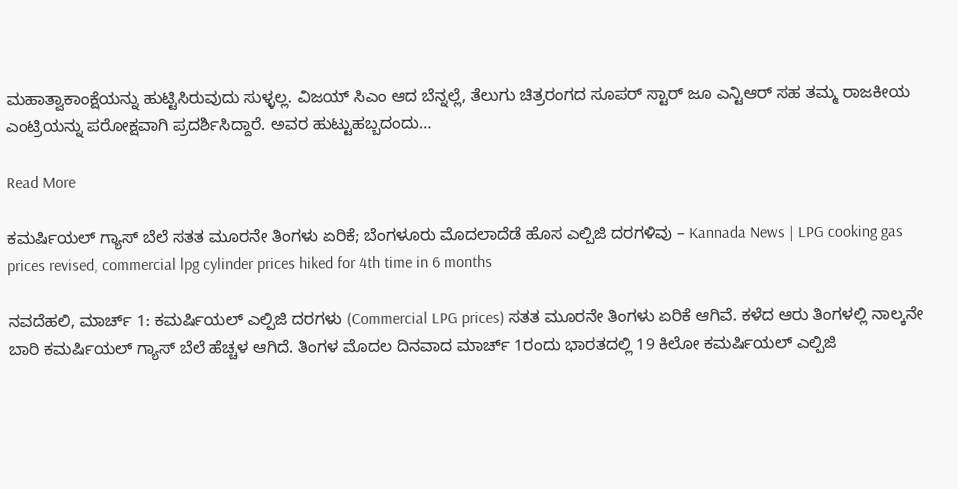ಮಹಾತ್ವಾಕಾಂಕ್ಷೆಯನ್ನು ಹುಟ್ಟಿಸಿರುವುದು ಸುಳ್ಳಲ್ಲ. ವಿಜಯ್ ಸಿಎಂ ಆದ ಬೆನ್ನಲ್ಲೆ, ತೆಲುಗು ಚಿತ್ರರಂಗದ ಸೂಪರ್ ಸ್ಟಾರ್ ಜೂ ಎನ್ಟಿಆರ್ ಸಹ ತಮ್ಮ ರಾಜಕೀಯ ಎಂಟ್ರಿಯನ್ನು ಪರೋಕ್ಷವಾಗಿ ಪ್ರದರ್ಶಿಸಿದ್ದಾರೆ. ಅವರ ಹುಟ್ಟುಹಬ್ಬದಂದು…

Read More

ಕಮರ್ಷಿಯಲ್ ಗ್ಯಾಸ್ ಬೆಲೆ ಸತತ ಮೂರನೇ ತಿಂಗಳು ಏರಿಕೆ; ಬೆಂಗಳೂರು ಮೊದಲಾದೆಡೆ ಹೊಸ ಎಲ್ಪಿಜಿ ದರಗಳಿವು – Kannada News | LPG cooking gas prices revised, commercial lpg cylinder prices hiked for 4th time in 6 months

ನವದೆಹಲಿ, ಮಾರ್ಚ್ 1: ಕಮರ್ಷಿಯಲ್ ಎಲ್ಪಿಜಿ ದರಗಳು (Commercial LPG prices) ಸತತ ಮೂರನೇ ತಿಂಗಳು ಏರಿಕೆ ಆಗಿವೆ. ಕಳೆದ ಆರು ತಿಂಗಳಲ್ಲಿ ನಾಲ್ಕನೇ ಬಾರಿ ಕಮರ್ಷಿಯಲ್ ಗ್ಯಾಸ್ ಬೆಲೆ ಹೆಚ್ಚಳ ಆಗಿದೆ. ತಿಂಗಳ ಮೊದಲ ದಿನವಾದ ಮಾರ್ಚ್ 1ರಂದು ಭಾರತದಲ್ಲಿ 19 ಕಿಲೋ ಕಮರ್ಷಿಯಲ್ ಎಲ್ಪಿಜಿ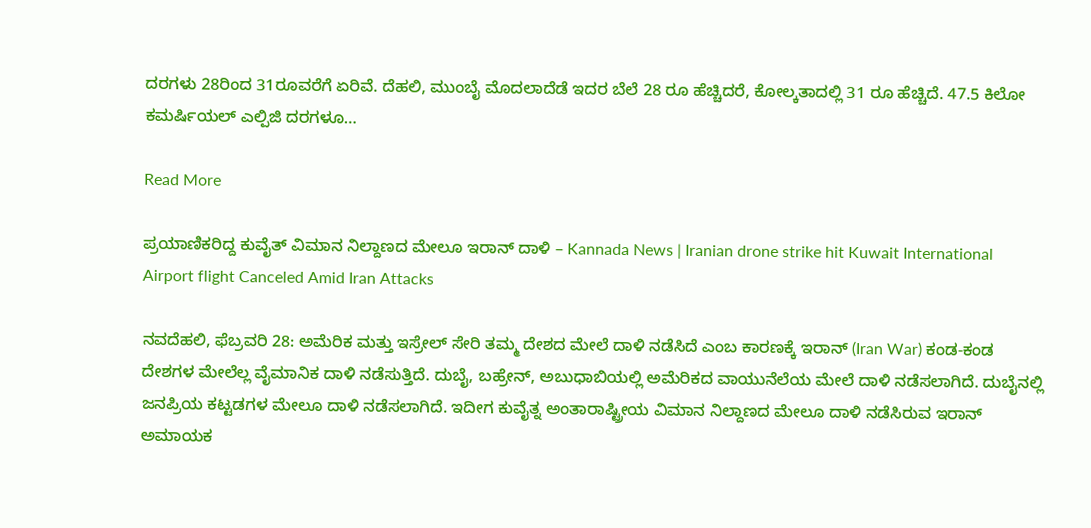ದರಗಳು 28ರಿಂದ 31ರೂವರೆಗೆ ಏರಿವೆ. ದೆಹಲಿ, ಮುಂಬೈ ಮೊದಲಾದೆಡೆ ಇದರ ಬೆಲೆ 28 ರೂ ಹೆಚ್ಚಿದರೆ, ಕೋಲ್ಕತಾದಲ್ಲಿ 31 ರೂ ಹೆಚ್ಚಿದೆ. 47.5 ಕಿಲೋ ಕಮರ್ಷಿಯಲ್ ಎಲ್ಪಿಜಿ ದರಗಳೂ…

Read More

ಪ್ರಯಾಣಿಕರಿದ್ದ ಕುವೈತ್ ವಿಮಾನ ನಿಲ್ದಾಣದ ಮೇಲೂ ಇರಾನ್ ದಾಳಿ – Kannada News | Iranian drone strike hit Kuwait International Airport flight Canceled Amid Iran Attacks

ನವದೆಹಲಿ, ಫೆಬ್ರವರಿ 28: ಅಮೆರಿಕ ಮತ್ತು ಇಸ್ರೇಲ್ ಸೇರಿ ತಮ್ಮ ದೇಶದ ಮೇಲೆ ದಾಳಿ ನಡೆಸಿದೆ ಎಂಬ ಕಾರಣಕ್ಕೆ ಇರಾನ್ (Iran War) ಕಂಡ-ಕಂಡ ದೇಶಗಳ ಮೇಲೆಲ್ಲ ವೈಮಾನಿಕ ದಾಳಿ ನಡೆಸುತ್ತಿದೆ. ದುಬೈ, ಬಹ್ರೇನ್, ಅಬುಧಾಬಿಯಲ್ಲಿ ಅಮೆರಿಕದ ವಾಯುನೆಲೆಯ ಮೇಲೆ ದಾಳಿ ನಡೆಸಲಾಗಿದೆ. ದುಬೈನಲ್ಲಿ ಜನಪ್ರಿಯ ಕಟ್ಟಡಗಳ ಮೇಲೂ ದಾಳಿ ನಡೆಸಲಾಗಿದೆ. ಇದೀಗ ಕುವೈತ್ನ ಅಂತಾರಾಷ್ಟ್ರೀಯ ವಿಮಾನ ನಿಲ್ದಾಣದ ಮೇಲೂ ದಾಳಿ ನಡೆಸಿರುವ ಇರಾನ್ ಅಮಾಯಕ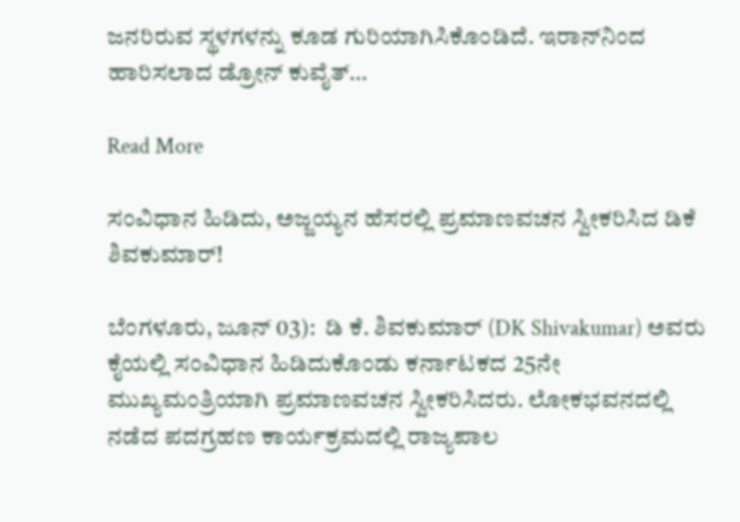ಜನರಿರುವ ಸ್ಥಳಗಳನ್ನು ಕೂಡ ಗುರಿಯಾಗಿಸಿಕೊಂಡಿದೆ. ಇರಾನ್‌ನಿಂದ ಹಾರಿಸಲಾದ ಡ್ರೋನ್ ಕುವೈತ್…

Read More

ಸಂವಿಧಾನ ಹಿಡಿದು, ಅಜ್ಜಯ್ಯನ ಹೆಸರಲ್ಲಿ ಪ್ರಮಾಣವಚನ ಸ್ವೀಕರಿಸಿದ ಡಿಕೆ ಶಿವಕುಮಾರ್!

ಬೆಂಗಳೂರು, ಜೂನ್ 03):  ಡಿ ಕೆ. ಶಿವಕುಮಾರ್ (DK Shivakumar) ಅವರು ಕೈಯಲ್ಲಿ ಸಂವಿಧಾನ ಹಿಡಿದುಕೊಂಡು ಕರ್ನಾಟಕದ 25ನೇ ಮುಖ್ಯಮಂತ್ರಿಯಾಗಿ ಪ್ರಮಾಣವಚನ ಸ್ವೀಕರಿಸಿದರು. ಲೋಕಭವನದಲ್ಲಿ ನಡೆದ ಪದಗ್ರಹಣ ಕಾರ್ಯಕ್ರಮದಲ್ಲಿ ರಾಜ್ಯಪಾಲ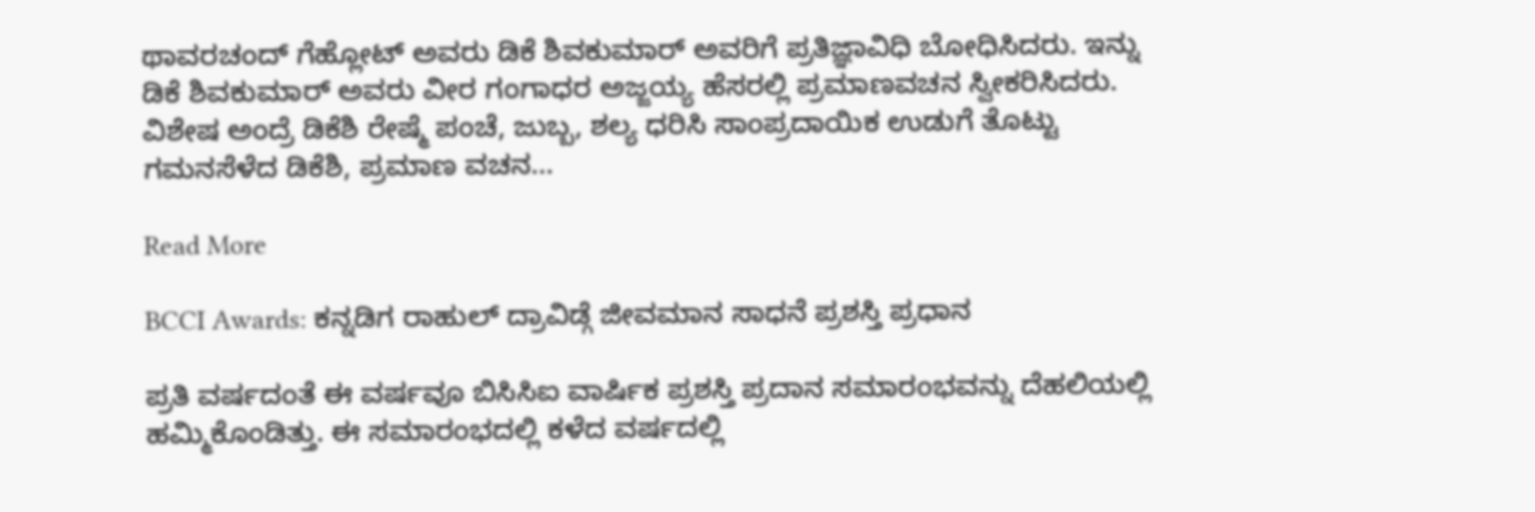ಥಾವರಚಂದ್ ಗೆಹ್ಲೋಟ್ ಅವರು ಡಿಕೆ ಶಿವಕುಮಾರ್ ಅವರಿಗೆ ಪ್ರತಿಜ್ಞಾವಿಧಿ ಬೋಧಿಸಿದರು. ಇನ್ನು ಡಿಕೆ ಶಿವಕುಮಾರ್ ಅವರು ವೀರ ಗಂಗಾಧರ ಅಜ್ಜಯ್ಯ ಹೆಸರಲ್ಲಿ ಪ್ರಮಾಣವಚನ ಸ್ವೀಕರಿಸಿದರು. ವಿಶೇಷ ಅಂದ್ರೆ ಡಿಕೆಶಿ ರೇಷ್ಮೆ ಪಂಚೆ, ಜುಬ್ಬ, ಶಲ್ಯ ಧರಿಸಿ ಸಾಂಪ್ರದಾಯಿಕ ಉಡುಗೆ ತೊಟ್ಟು ಗಮನಸೆಳೆದ ಡಿಕೆಶಿ, ಪ್ರಮಾಣ ವಚನ…

Read More

BCCI Awards: ಕನ್ನಡಿಗ ರಾಹುಲ್ ದ್ರಾವಿಡ್ಗೆ ಜೀವಮಾನ ಸಾಧನೆ ಪ್ರಶಸ್ತಿ ಪ್ರಧಾನ

ಪ್ರತಿ ವರ್ಷದಂತೆ ಈ ವರ್ಷವೂ ಬಿಸಿಸಿಐ ವಾರ್ಷಿಕ ಪ್ರಶಸ್ತಿ ಪ್ರದಾನ ಸಮಾರಂಭವನ್ನು ದೆಹಲಿಯಲ್ಲಿ ಹಮ್ಮಿಕೊಂಡಿತ್ತು. ಈ ಸಮಾರಂಭದಲ್ಲಿ ಕಳೆದ ವರ್ಷದಲ್ಲಿ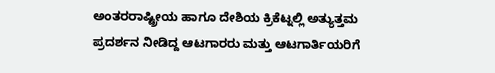ಅಂತರರಾಷ್ಟ್ರೀಯ ಹಾಗೂ ದೇಶಿಯ ಕ್ರಿಕೆಟ್ನಲ್ಲಿ ಅತ್ಯುತ್ತಮ ಪ್ರದರ್ಶನ ನೀಡಿದ್ದ ಆಟಗಾರರು ಮತ್ತು ಆಟಗಾರ್ತಿಯರಿಗೆ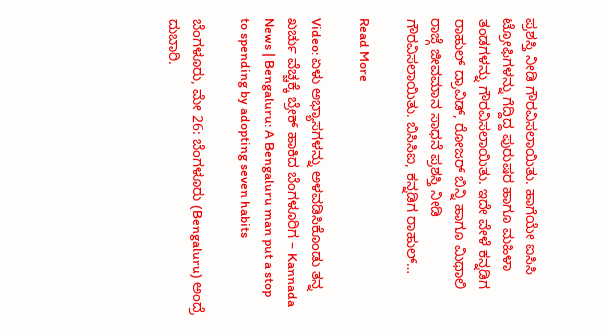ಪ್ರಶಸ್ತಿ ನೀಡಿ ಗೌರವಿಸಲಾಯಿತು. ಹಾಗೆಯೇ ಐಸಿಸಿ ಟ್ರೋಫಿಗಳನ್ನು ಗೆದ್ದಿದ್ದ ಪುರುಷರ ಹಾಗೂ ಮಹಿಳಾ ತಂಡಗಳನ್ನು ಗೌರವಿಸಲಾಯಿತು. ಇದೇ ವೇಳೆ ಕನ್ನಡಿಗ ರಾಹುಲ್ ದ್ರಾವಿಡ್, ರೋಜರ್ ಬಿನ್ನಿ ಹಾಗೂ ಮಿಥಾಲಿ ರಾಜ್ಗೆ ಜೀವಮಾನ ಸಾಧನೆ ಪ್ರಶಸ್ತಿ ನೀಡಿ ಗೌರವಿಸಲಾಯಿತು. ಬಿಸಿಸಿಐ, ಕನ್ನಡಿಗ ರಾಹುಲ್…

Read More

Video: ಏಳು ಅಭ್ಯಾಸಗಳನ್ನು ಅಳವಡಿಸಿಕೊಂಡು ತನ್ನ ಖರ್ಚು ವೆಚ್ಚಕ್ಕೆ ಬ್ರೇಕ್ ಹಾಕಿದ ಬೆಂಗಳೂರಿಗ – Kannada News | Bengaluru: A Bengaluru man put a stop to spending by adopting seven habits

ಬೆಂಗಳೂರು, ಮೇ 26: ಬೆಂಗಳೂರು (Bengaluru) ಅಂದ್ರೆ ದುಬಾರಿ.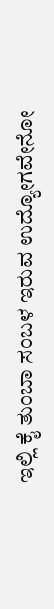ಇಲ್ಲಿ ಕೈ ತುಂಬಾ ಸಂಬಳ ಇರುವ ಉದ್ಯೋಗವೇನೋ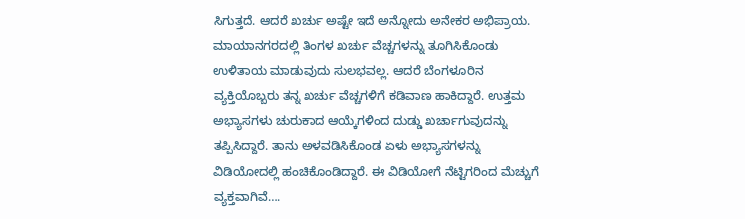ಸಿಗುತ್ತದೆ. ಆದರೆ ಖರ್ಚು ಅಷ್ಟೇ ಇದೆ ಅನ್ನೋದು ಅನೇಕರ ಅಭಿಪ್ರಾಯ. ಮಾಯಾನಗರದಲ್ಲಿ ತಿಂಗಳ ಖರ್ಚು ವೆಚ್ಚಗಳನ್ನು ತೂಗಿಸಿಕೊಂಡು ಉಳಿತಾಯ ಮಾಡುವುದು ಸುಲಭವಲ್ಲ. ಆದರೆ ಬೆಂಗಳೂರಿನ ವ್ಯಕ್ತಿಯೊಬ್ಬರು ತನ್ನ ಖರ್ಚು ವೆಚ್ಚಗಳಿಗೆ ಕಡಿವಾಣ ಹಾಕಿದ್ದಾರೆ. ಉತ್ತಮ ಅಭ್ಯಾಸಗಳು ಚುರುಕಾದ ಆಯ್ಕೆಗಳಿಂದ ದುಡ್ಡು ಖರ್ಚಾಗುವುದನ್ನು ತಪ್ಪಿಸಿದ್ದಾರೆ. ತಾನು ಅಳವಡಿಸಿಕೊಂಡ ಏಳು ಅಭ್ಯಾಸಗಳನ್ನು ವಿಡಿಯೋದಲ್ಲಿ ಹಂಚಿಕೊಂಡಿದ್ದಾರೆ. ಈ ವಿಡಿಯೋಗೆ ನೆಟ್ಟಿಗರಿಂದ ಮೆಚ್ಚುಗೆ ವ್ಯಕ್ತವಾಗಿವೆ….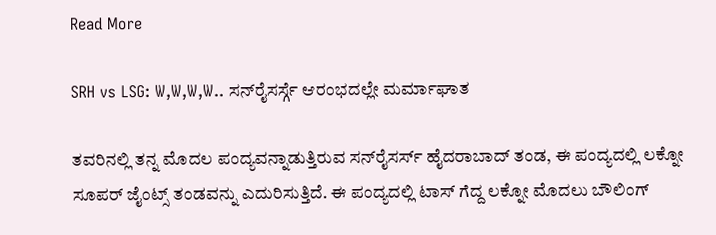Read More

SRH vs LSG: W,W,W,W.. ಸನ್‌ರೈಸರ್ಸ್ಗೆ ಆರಂಭದಲ್ಲೇ ಮರ್ಮಾಘಾತ

ತವರಿನಲ್ಲಿ ತನ್ನ ಮೊದಲ ಪಂದ್ಯವನ್ನಾಡುತ್ತಿರುವ ಸನ್‌ರೈಸರ್ಸ್ ಹೈದರಾಬಾದ್‌ ತಂಡ, ಈ ಪಂದ್ಯದಲ್ಲಿ ಲಕ್ನೋ ಸೂಪರ್ ಜೈಂಟ್ಸ್ ತಂಡವನ್ನು ಎದುರಿಸುತ್ತಿದೆ. ಈ ಪಂದ್ಯದಲ್ಲಿ ಟಾಸ್ ಗೆದ್ದ ಲಕ್ನೋ ಮೊದಲು ಬೌಲಿಂಗ್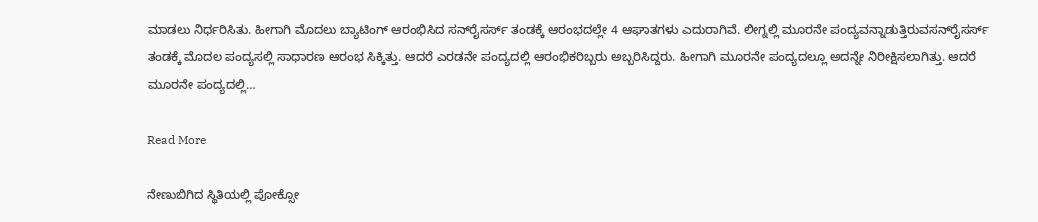ಮಾಡಲು ನಿರ್ಧರಿಸಿತು. ಹೀಗಾಗಿ ಮೊದಲು ಬ್ಯಾಟಿಂಗ್‌ ಆರಂಭಿಸಿದ ಸನ್‌ರೈಸರ್ಸ್ ತಂಡಕ್ಕೆ ಆರಂಭದಲ್ಲೇ 4 ಆಘಾತಗಳು ಎದುರಾಗಿವೆ. ಲೀಗ್ನಲ್ಲಿ ಮೂರನೇ ಪಂದ್ಯವನ್ನಾಡುತ್ತಿರುವಸನ್‌ರೈಸರ್ಸ್ ತಂಡಕ್ಕೆ ಮೊದಲ ಪಂದ್ಯಸಲ್ಲಿ ಸಾಧಾರಣ ಆರಂಭ ಸಿಕ್ಕಿತ್ತು. ಆದರೆ ಎರಡನೇ ಪಂದ್ಯದಲ್ಲಿ ಆರಂಭಿಕರಿಬ್ಬರು ಅಬ್ಬರಿಸಿದ್ದರು. ಹೀಗಾಗಿ ಮೂರನೇ ಪಂದ್ಯದಲ್ಲೂ ಅದನ್ನೇ ನಿರೀಕ್ಷಿಸಲಾಗಿತ್ತು. ಆದರೆ ಮೂರನೇ ಪಂದ್ಯದಲ್ಲಿ…

Read More

ನೇಣುಬಿಗಿದ ಸ್ಥಿತಿಯಲ್ಲಿ ಪೋಕ್ಸೋ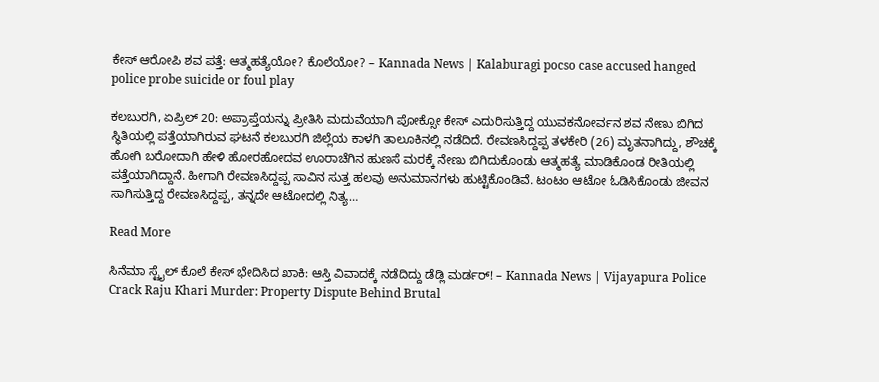ಕೇಸ್ ಆರೋಪಿ ಶವ ಪತ್ತೆ: ಆತ್ಮಹತ್ಯೆಯೋ? ಕೊಲೆಯೋ? – Kannada News | Kalaburagi pocso case accused hanged police probe suicide or foul play

ಕಲಬುರಗಿ, ಏಪ್ರಿಲ್ 20: ಅಪ್ರಾಪ್ತೆಯನ್ನು ಪ್ರೀತಿಸಿ ಮದುವೆಯಾಗಿ ಪೋಕ್ಸೋ ಕೇಸ್ ಎದುರಿಸುತ್ತಿದ್ದ ಯುವಕನೋರ್ವನ ಶವ ನೇಣು ಬಿಗಿದ ಸ್ಥಿತಿಯಲ್ಲಿ ಪತ್ತೆಯಾಗಿರುವ ಘಟನೆ ಕಲಬುರಗಿ ಜಿಲ್ಲೆಯ ಕಾಳಗಿ ತಾಲೂಕಿನಲ್ಲಿ ನಡೆದಿದೆ. ರೇವಣಸಿದ್ದಪ್ಪ ತಳಕೇರಿ (26) ಮೃತನಾಗಿದ್ದು, ಶೌಚಕ್ಕೆ ಹೋಗಿ ಬರೋದಾಗಿ ಹೇಳಿ ಹೋರಹೋದವ ಊರಾಚೆಗಿನ ಹುಣಸೆ ಮರಕ್ಕೆ ನೇಣು ಬಿಗಿದುಕೊಂಡು ಆತ್ಮಹತ್ಯೆ ಮಾಡಿಕೊಂಡ ರೀತಿಯಲ್ಲಿ ಪತ್ತೆಯಾಗಿದ್ದಾನೆ. ಹೀಗಾಗಿ ರೇವಣಸಿದ್ದಪ್ಪ ಸಾವಿನ ಸುತ್ತ ಹಲವು ಅನುಮಾನಗಳು ಹುಟ್ಟಿಕೊಂಡಿವೆ. ಟಂಟಂ ಆಟೋ ಓಡಿಸಿಕೊಂಡು ಜೀವನ ಸಾಗಿಸುತ್ತಿದ್ದ ರೇವಣಸಿದ್ದಪ್ಪ, ತನ್ನದೇ ಆಟೋದಲ್ಲಿ ನಿತ್ಯ…

Read More

ಸಿನೆಮಾ ಸ್ಟೈಲ್ ಕೊಲೆ ಕೇಸ್ ಭೇದಿಸಿದ ಖಾಕಿ: ಆಸ್ತಿ ವಿವಾದಕ್ಕೆ ನಡೆದಿದ್ದು ಡೆಡ್ಲಿ ಮರ್ಡರ್! – Kannada News | Vijayapura Police Crack Raju Khari Murder: Property Dispute Behind Brutal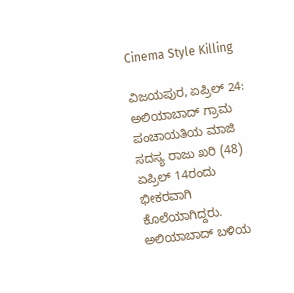Cinema Style Killing

ವಿಜಯಪುರ, ಏಪ್ರಿಲ್ 24: ಅಲಿಯಾಬಾದ್ ಗ್ರಾಮ ಪಂಚಾಯತಿಯ ಮಾಜಿ ಸದಸ್ಯ ರಾಜು ಖರಿ (48) ಏಪ್ರಿಲ್ 14ರಂದು ಭೀಕರವಾಗಿ ಕೊಲೆಯಾಗಿದ್ದರು. ಅಲಿಯಾಬಾದ್ ಬಳಿಯ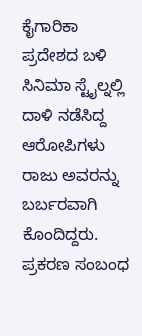ಕೈಗಾರಿಕಾ ಪ್ರದೇಶದ ಬಳಿ ಸಿನಿಮಾ ಸ್ಟೈಲ್ನಲ್ಲಿ ದಾಳಿ ನಡೆಸಿದ್ದ ಆರೋಪಿಗಳು ರಾಜು ಅವರನ್ನು ಬರ್ಬರವಾಗಿ ಕೊಂದಿದ್ದರು. ಪ್ರಕರಣ ಸಂಬಂಧ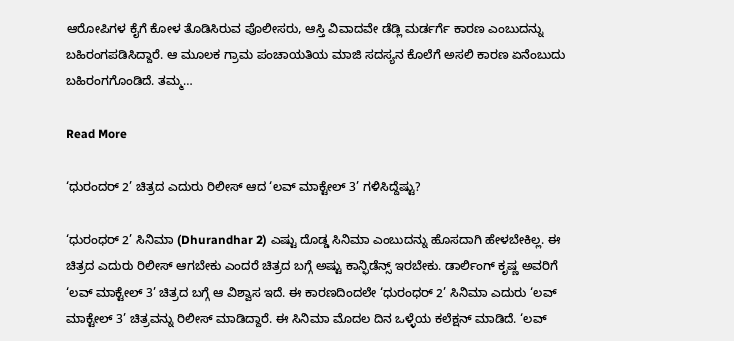ಆರೋಪಿಗಳ ಕೈಗೆ ಕೋಳ ತೊಡಿಸಿರುವ ಪೊಲೀಸರು, ಆಸ್ತಿ ವಿವಾದವೇ ಡೆಡ್ಲಿ ಮರ್ಡರ್ಗೆ ಕಾರಣ ಎಂಬುದನ್ನು ಬಹಿರಂಗಪಡಿಸಿದ್ದಾರೆ. ಆ ಮೂಲಕ ಗ್ರಾಮ ಪಂಚಾಯತಿಯ ಮಾಜಿ ಸದಸ್ಯನ ಕೊಲೆಗೆ ಅಸಲಿ ಕಾರಣ ಏನೆಂಬುದು ಬಹಿರಂಗಗೊಂಡಿದೆ. ತಮ್ಮ…

Read More

‘ಧುರಂದರ್ 2’ ಚಿತ್ರದ ಎದುರು ರಿಲೀಸ್ ಆದ ‘ಲವ್ ಮಾಕ್ಟೇಲ್ 3’ ಗಳಿಸಿದ್ದೆಷ್ಟು?

‘ಧುರಂಧರ್ 2’ ಸಿನಿಮಾ (Dhurandhar 2) ಎಷ್ಟು ದೊಡ್ಡ ಸಿನಿಮಾ ಎಂಬುದನ್ನು ಹೊಸದಾಗಿ ಹೇಳಬೇಕಿಲ್ಲ. ಈ ಚಿತ್ರದ ಎದುರು ರಿಲೀಸ್ ಆಗಬೇಕು ಎಂದರೆ ಚಿತ್ರದ ಬಗ್ಗೆ ಅಷ್ಟು ಕಾನ್ಫಿಡೆನ್ಸ್ ಇರಬೇಕು. ಡಾರ್ಲಿಂಗ್ ಕೃಷ್ಣ ಅವರಿಗೆ ‘ಲವ್ ಮಾಕ್ಟೇಲ್ 3’ ಚಿತ್ರದ ಬಗ್ಗೆ ಆ ವಿಶ್ವಾಸ ಇದೆ. ಈ ಕಾರಣದಿಂದಲೇ ‘ಧುರಂಧರ್ 2’ ಸಿನಿಮಾ ಎದುರು ‘ಲವ್ ಮಾಕ್ಟೇಲ್ 3’ ಚಿತ್ರವನ್ನು ರಿಲೀಸ್ ಮಾಡಿದ್ದಾರೆ. ಈ ಸಿನಿಮಾ ಮೊದಲ ದಿನ ಒಳ್ಳೆಯ ಕಲೆಕ್ಷನ್ ಮಾಡಿದೆ. ‘ಲವ್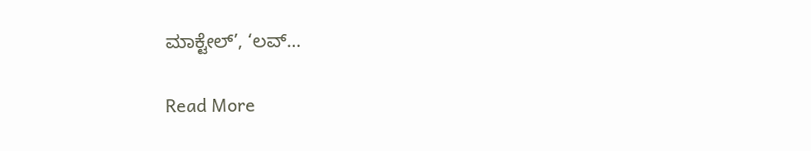ಮಾಕ್ಟೇಲ್’, ‘ಲವ್…

Read More